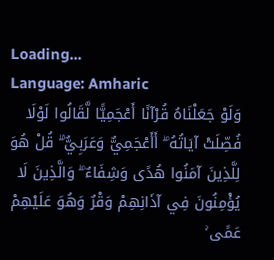Loading...
Language: Amharic
وَلَوْ جَعَلْنَاهُ قُرْآنًا أَعْجَمِيًّا لَّقَالُوا لَوْلَا فُصِّلَتْ آيَاتُهُ ۖ أَأَعْجَمِيٌّ وَعَرَبِيٌّ ۗ قُلْ هُوَ لِلَّذِينَ آمَنُوا هُدًى وَشِفَاءٌ ۖ وَالَّذِينَ لَا يُؤْمِنُونَ فِي آذَانِهِمْ وَقْرٌ وَهُوَ عَلَيْهِمْ عَمًى ۚ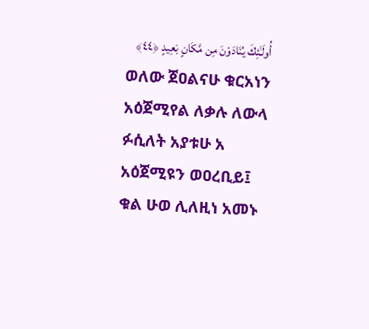أُولَـٰئِكَ يُنَادَوْنَ مِن مَّكَانٍ بَعِيدٍ ﴿٤٤﴾
ወለው ጀዐልናሁ ቁርአነን አዕጀሚየል ለቃሉ ለውላ ፉሲለት አያቱሁ አ አዕጀሚዩን ወዐረቢይ፤ ቁል ሁወ ሊለዚነ አመኑ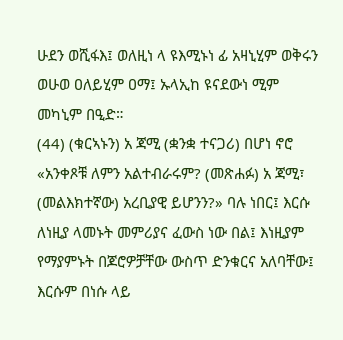ሁደን ወሺፋእ፤ ወለዚነ ላ ዩእሚኑነ ፊ አዛኒሂም ወቅሩን ወሁወ ዐለይሂም ዐማ፤ ኡላኢከ ዩናደውነ ሚም መካኒም በዒድ።
(44) (ቁርኣኑን) አ ጃሚ (ቋንቋ ተናጋሪ) በሆነ ኖሮ «አንቀጾቹ ለምን አልተብራሩም? (መጽሐፉ) አ ጃሚ፣ (መልእክተኛው) አረቢያዊ ይሆንን?» ባሉ ነበር፤ እርሱ ለነዚያ ላመኑት መምሪያና ፈውስ ነው በል፤ እነዚያም የማያምኑት በጆሮዎቻቸው ውስጥ ድንቁርና አለባቸው፤ እርሱም በነሱ ላይ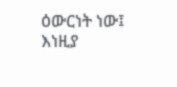ዕውርነት ነው፤ እነዚያ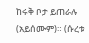ከሩቅ ቦታ ይጠራሉ (አይሰሙም)። (ሱረቱ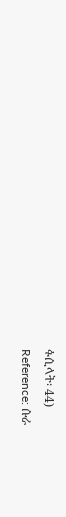ፉሲላት፡ 44)
Reference: ሱራ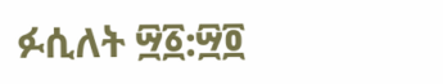ፉሲለት ፵፩:፵፬